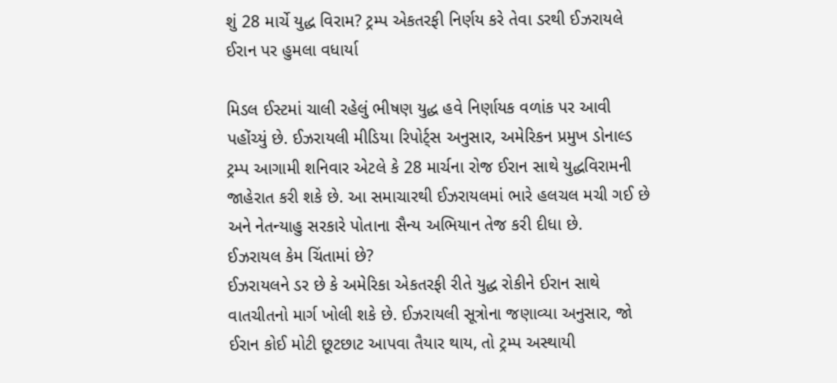શું 28 માર્ચે યુદ્ધ વિરામ? ટ્રમ્પ એકતરફી નિર્ણય કરે તેવા ડરથી ઈઝરાયલે ઈરાન પર હુમલા વધાર્યા

મિડલ ઈસ્ટમાં ચાલી રહેલું ભીષણ યુદ્ધ હવે નિર્ણાયક વળાંક પર આવી પહોંચ્યું છે. ઈઝરાયલી મીડિયા રિપોર્ટ્સ અનુસાર, અમેરિકન પ્રમુખ ડોનાલ્ડ ટ્રમ્પ આગામી શનિવાર એટલે કે 28 માર્ચના રોજ ઈરાન સાથે યુદ્ધવિરામની જાહેરાત કરી શકે છે. આ સમાચારથી ઈઝરાયલમાં ભારે હલચલ મચી ગઈ છે અને નેતન્યાહુ સરકારે પોતાના સૈન્ય અભિયાન તેજ કરી દીધા છે.
ઈઝરાયલ કેમ ચિંતામાં છે?
ઈઝરાયલને ડર છે કે અમેરિકા એકતરફી રીતે યુદ્ધ રોકીને ઈરાન સાથે વાતચીતનો માર્ગ ખોલી શકે છે. ઈઝરાયલી સૂત્રોના જણાવ્યા અનુસાર, જો ઈરાન કોઈ મોટી છૂટછાટ આપવા તૈયાર થાય, તો ટ્રમ્પ અસ્થાયી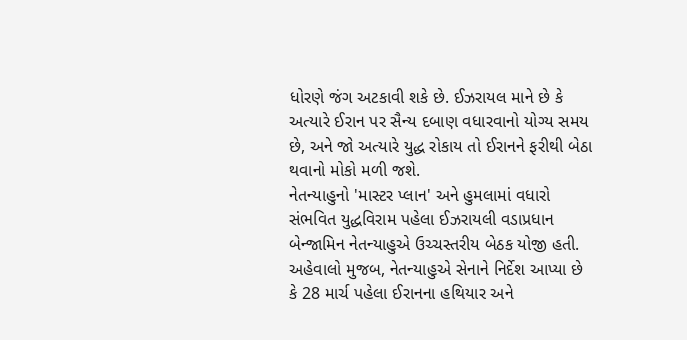ધોરણે જંગ અટકાવી શકે છે. ઈઝરાયલ માને છે કે અત્યારે ઈરાન પર સૈન્ય દબાણ વધારવાનો યોગ્ય સમય છે, અને જો અત્યારે યુદ્ધ રોકાય તો ઈરાનને ફરીથી બેઠા થવાનો મોકો મળી જશે.
નેતન્યાહુનો 'માસ્ટર પ્લાન' અને હુમલામાં વધારો
સંભવિત યુદ્ધવિરામ પહેલા ઈઝરાયલી વડાપ્રધાન બેન્જામિન નેતન્યાહુએ ઉચ્ચસ્તરીય બેઠક યોજી હતી. અહેવાલો મુજબ, નેતન્યાહુએ સેનાને નિર્દેશ આપ્યા છે કે 28 માર્ચ પહેલા ઈરાનના હથિયાર અને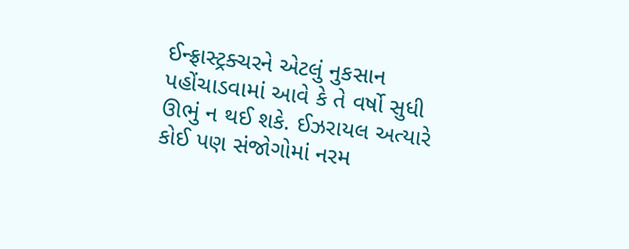ઈન્ફ્રાસ્ટ્રક્ચરને એટલું નુકસાન પહોંચાડવામાં આવે કે તે વર્ષો સુધી ઊભું ન થઈ શકે. ઈઝરાયલ અત્યારે કોઈ પણ સંજોગોમાં નરમ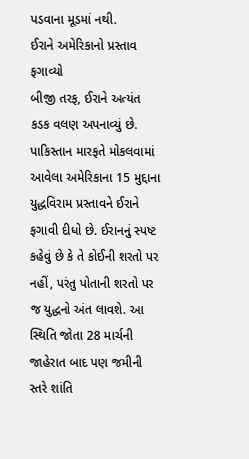પડવાના મૂડમાં નથી.
ઈરાને અમેરિકાનો પ્રસ્તાવ ફગાવ્યો
બીજી તરફ, ઈરાને અત્યંત કડક વલણ અપનાવ્યું છે. પાકિસ્તાન મારફતે મોકલવામાં આવેલા અમેરિકાના 15 મુદ્દાના યુદ્ધવિરામ પ્રસ્તાવને ઈરાને ફગાવી દીધો છે. ઈરાનનું સ્પષ્ટ કહેવું છે કે તે કોઈની શરતો પર નહીં, પરંતુ પોતાની શરતો પર જ યુદ્ધનો અંત લાવશે. આ સ્થિતિ જોતા 28 માર્ચની જાહેરાત બાદ પણ જમીની સ્તરે શાંતિ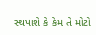સ્થપાશે કે કેમ તે મોટો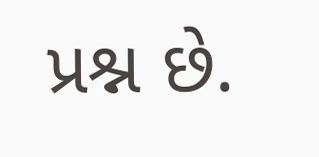પ્રશ્ન છે.